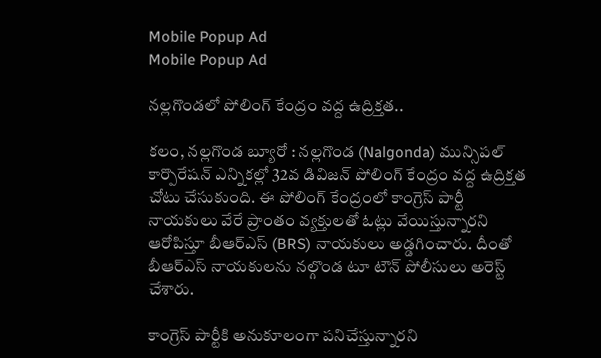Mobile Popup Ad
Mobile Popup Ad

నల్లగొండలో పోలింగ్ కేంద్రం వద్ద ఉద్రిక్తత..

కలం, నల్లగొండ బ్యూరో : నల్లగొండ (Nalgonda) మున్సిపల్ కార్పొరేషన్ ఎన్నికల్లో 32వ డివిజన్ పోలింగ్ కేంద్రం వద్ద ఉద్రిక్తత చోటు చేసుకుంది. ఈ పోలింగ్ కేంద్రంలో కాంగ్రెస్ పార్టీ నాయకులు వేరే ప్రాంతం వ్యక్తులతో ఓట్లు వేయిస్తున్నారని ఆరోపిస్తూ బీఆర్ఎస్ (BRS) నాయకులు అడ్డగించారు. దీంతో బీఆర్ఎస్ నాయకులను నల్గొండ టూ టౌన్ పోలీసులు అరెస్ట్ చేశారు.

కాంగ్రెస్ పార్టీకి అనుకూలంగా పనిచేస్తున్నారని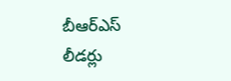బీఆర్ఎస్ లీడర్లు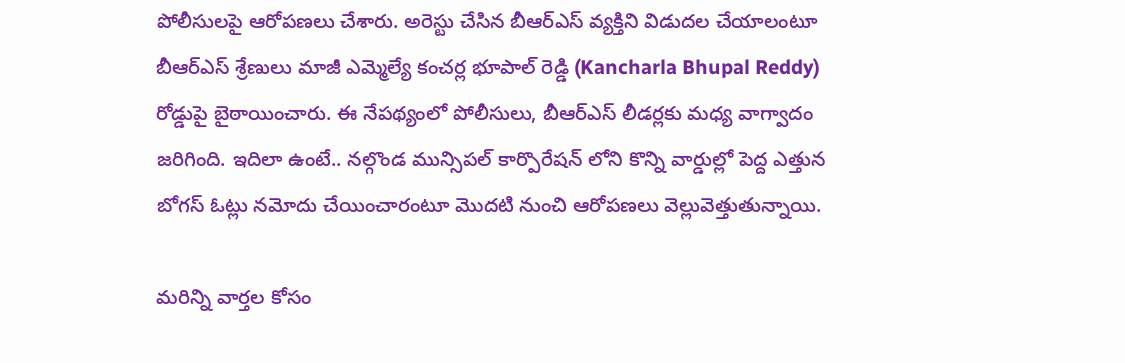పోలీసులపై ఆరోపణలు చేశారు. అరెస్టు చేసిన బీఆర్ఎస్ వ్యక్తిని విడుదల చేయాలంటూ బీఆర్ఎస్ శ్రేణులు మాజీ ఎమ్మెల్యే కంచర్ల భూపాల్ రెడ్డి (Kancharla Bhupal Reddy) రోడ్డుపై బైఠాయించారు. ఈ నేపథ్యంలో పోలీసులు, బీఆర్ఎస్ లీడర్లకు మధ్య వాగ్వాదం జరిగింది. ఇదిలా ఉంటే.. నల్గొండ మున్సిపల్ కార్పొరేషన్ లోని కొన్ని వార్డుల్లో పెద్ద ఎత్తున బోగస్ ఓట్లు నమోదు చేయించారంటూ మొదటి నుంచి ఆరోపణలు వెల్లువెత్తుతున్నాయి.

మ‌రిన్ని వార్త‌ల కోసం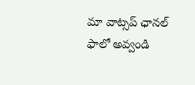మా వాట్స‌ప్ ఛాన‌ల్ ఫాలో అవ్వండి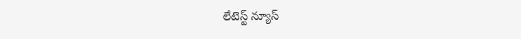లేటెస్ట్ న్యూస్‌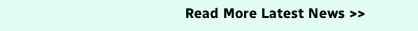Read More Latest News >>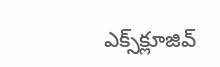ఎక్స్‌క్లూజివ్‌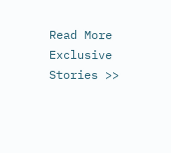Read More Exclusive Stories >>